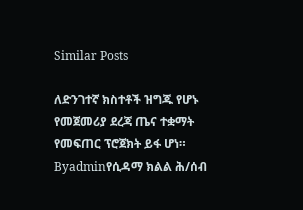Similar Posts

ለድንገተኛ ክስተቶች ዝግጁ የሆኑ የመጀመሪያ ደረጃ ጤና ተቋማት የመፍጠር ፕሮጀክት ይፋ ሆነ።
Byadminየሲዳማ ክልል ሕ/ሰብ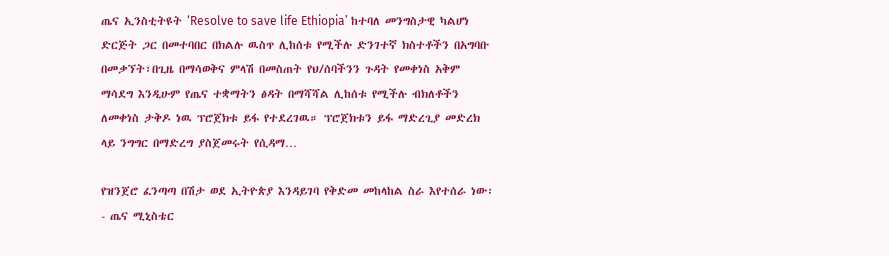ጤና ኢንስቲትዩት ‘Resolve to save life Ethiopia’ ከተባለ መንግስታዊ ካልሆነ ድርጅት ጋር በመተባበር በክልሉ ዉስጥ ሊከሰቱ የሚችሉ ድንገተኛ ክስተቶችን በአግባቡ በመቃኘት፣በጊዜ በማሳወቅና ምላሽ በመስጠት የህ/ሰባችንን ጉዳት የመቀነስ አቅም ማሳደግ እንዲሁም የጤና ተቋማትን ፅዳት በማሻሻል ሊከሰቱ የሚችሉ ብክለቶችን ለመቀነስ ታቅዶ ነዉ ፕሮጀክቱ ይፋ የተደረገዉ። ፕሮጀክቱን ይፋ ማድረጊያ መድረክ ላይ ንግግር በማድረግ ያስጀመሩት የሲዳማ…

የዝንጀሮ ፈንጣጣ በሽታ ወደ ኢትዮጵያ እንዳይገባ የቅድመ መከላከል ስራ እየተሰራ ነው፡- ጤና ሚኒስቴር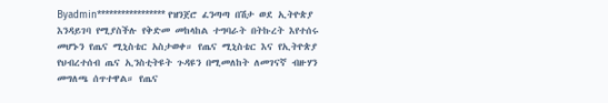Byadmin***************** የዝንጀሮ ፈንጣጣ በሽታ ወደ ኢትዮጵያ እንዳይገባ የሚያስችሉ የቅድመ መከላከል ተግባራት በትኩረት እየተሰሩ መሆኑን የጤና ሚኒስቴር አስታወቀ። የጤና ሚኒስቴር እና የኢትዮጵያ የህብረተሰብ ጤና ኢንስቲትዩት ጉዳዩን በሚመለከት ለመገናኛ ብዙሃን መግለጫ ሰጥተዋል። የጤና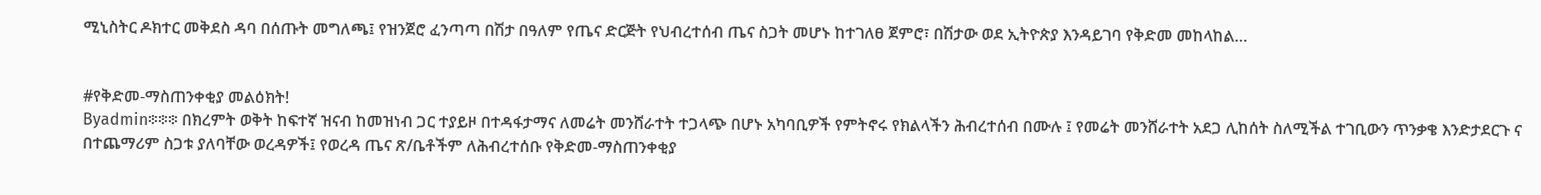ሚኒስትር ዶክተር መቅደስ ዳባ በሰጡት መግለጫ፤ የዝንጀሮ ፈንጣጣ በሽታ በዓለም የጤና ድርጅት የህብረተሰብ ጤና ስጋት መሆኑ ከተገለፀ ጀምሮ፣ በሽታው ወደ ኢትዮጵያ እንዳይገባ የቅድመ መከላከል…


#የቅድመ-ማስጠንቀቂያ መልዕክት!
Byadmin፨፨፨ በክረምት ወቅት ከፍተኛ ዝናብ ከመዝነብ ጋር ተያይዞ በተዳፋታማና ለመሬት መንሸራተት ተጋላጭ በሆኑ አካባቢዎች የምትኖሩ የክልላችን ሕብረተሰብ በሙሉ ፤ የመሬት መንሸራተት አደጋ ሊከሰት ስለሚችል ተገቢውን ጥንቃቄ እንድታደርጉ ና በተጨማሪም ስጋቱ ያለባቸው ወረዳዎች፤ የወረዳ ጤና ጽ/ቤቶችም ለሕብረተሰቡ የቅድመ-ማስጠንቀቂያ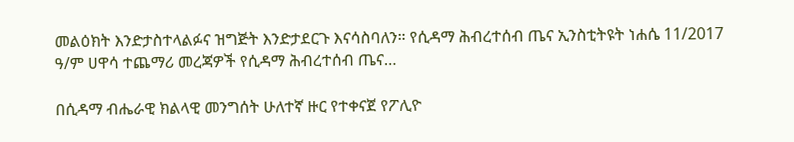መልዕክት እንድታስተላልፉና ዝግጅት እንድታደርጉ እናሳስባለን። የሲዳማ ሕብረተሰብ ጤና ኢንስቲትዩት ነሐሴ 11/2017 ዓ/ም ሀዋሳ ተጨማሪ መረጃዎች የሲዳማ ሕብረተሰብ ጤና…

በሲዳማ ብሔራዊ ክልላዊ መንግሰት ሁለተኛ ዙር የተቀናጀ የፖሊዮ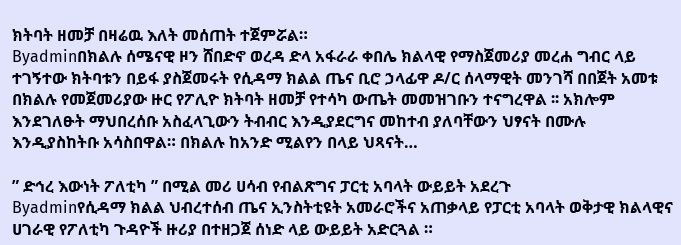ክትባት ዘመቻ በዛሬዉ እለት መሰጠት ተጀምሯል።
Byadminበክልሉ ሰሜናዊ ዞን ሸበድኖ ወረዳ ድላ አፋራራ ቀበሌ ክልላዊ የማስጀመሪያ መረሐ ግብር ላይ ተገኝተው ክትባቱን በይፋ ያስጀመሩት የሲዳማ ክልል ጤና ቢሮ ኃላፊዋ ዶ/ር ሰላማዊት መንገሻ በበጀት አመቱ በክልሉ የመጀመሪያው ዙር የፖሊዮ ክትባት ዘመቻ የተሳካ ውጤት መመዝገቡን ተናግረዋል ፡፡ አክሎም እንደገለፁት ማህበረሰቡ አስፈላጊውን ትብብር እንዲያደርግና መከተብ ያለባቸውን ህፃናት በሙሉ እንዲያስከትቡ አሳስበዋል። በክልሉ ከአንድ ሚልየን በላይ ህጻናት…

” ድኅረ እውነት ፖለቲካ ” በሚል መሪ ሀሳብ የብልጽግና ፓርቲ አባላት ውይይት አደረጉ
Byadminየሲዳማ ክልል ህብረተሰብ ጤና ኢንስትቲዩት አመራሮችና አጠቃላይ የፓርቲ አባላት ወቅታዊ ክልላዊና ሀገራዊ የፖለቲካ ጉዳዮች ዙሪያ በተዘጋጀ ሰነድ ላይ ውይይት አድርጓል ።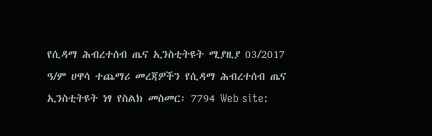የሲዳማ ሕብረተሰብ ጤና ኢንስቲትዩት ሚያዚያ 03/2017 ዓ/ም ሀዋሳ ተጨማሪ መረጃዎችን የሲዳማ ሕብረተሰብ ጤና ኢንስቲትዩት ነፃ የስልክ መስመር፡ 7794 Web site: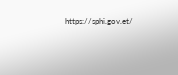https://sphi.gov.et/